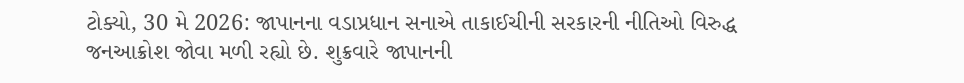ટોક્યો, 30 મે 2026: જાપાનના વડાપ્રધાન સનાએ તાકાઈચીની સરકારની નીતિઓ વિરુદ્ધ જનઆક્રોશ જોવા મળી રહ્યો છે. શુક્રવારે જાપાનની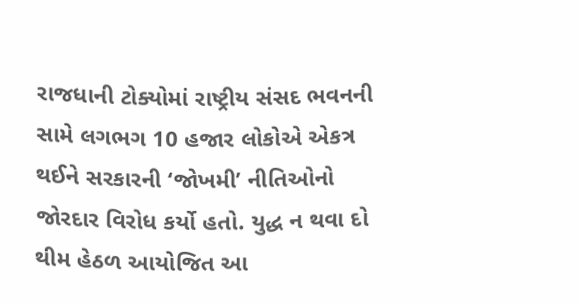રાજધાની ટોક્યોમાં રાષ્ટ્રીય સંસદ ભવનની સામે લગભગ 10 હજાર લોકોએ એકત્ર થઈને સરકારની ‘જોખમી’ નીતિઓનો જોરદાર વિરોધ કર્યો હતો. યુદ્ધ ન થવા દો થીમ હેઠળ આયોજિત આ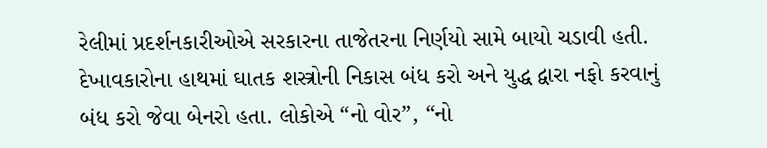રેલીમાં પ્રદર્શનકારીઓએ સરકારના તાજેતરના નિર્ણયો સામે બાયો ચડાવી હતી. દેખાવકારોના હાથમાં ઘાતક શસ્ત્રોની નિકાસ બંધ કરો અને યુદ્ધ દ્વારા નફો કરવાનું બંધ કરો જેવા બેનરો હતા. લોકોએ “નો વોર”, “નો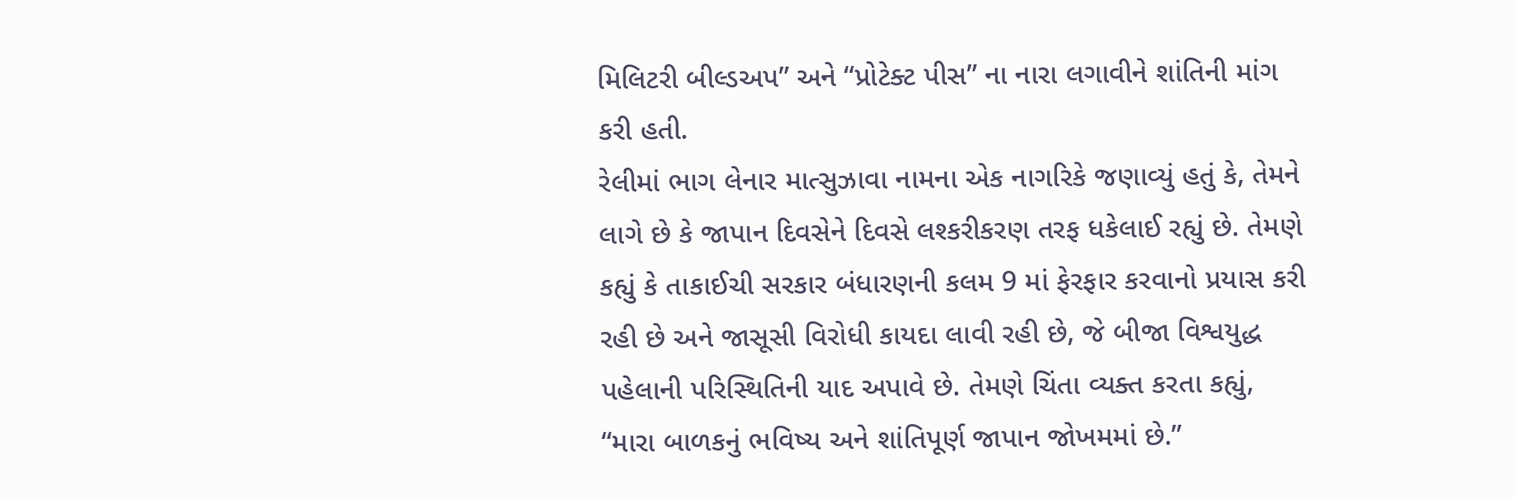મિલિટરી બીલ્ડઅપ” અને “પ્રોટેક્ટ પીસ” ના નારા લગાવીને શાંતિની માંગ કરી હતી.
રેલીમાં ભાગ લેનાર માત્સુઝાવા નામના એક નાગરિકે જણાવ્યું હતું કે, તેમને લાગે છે કે જાપાન દિવસેને દિવસે લશ્કરીકરણ તરફ ધકેલાઈ રહ્યું છે. તેમણે કહ્યું કે તાકાઈચી સરકાર બંધારણની કલમ 9 માં ફેરફાર કરવાનો પ્રયાસ કરી રહી છે અને જાસૂસી વિરોધી કાયદા લાવી રહી છે, જે બીજા વિશ્વયુદ્ધ પહેલાની પરિસ્થિતિની યાદ અપાવે છે. તેમણે ચિંતા વ્યક્ત કરતા કહ્યું, “મારા બાળકનું ભવિષ્ય અને શાંતિપૂર્ણ જાપાન જોખમમાં છે.”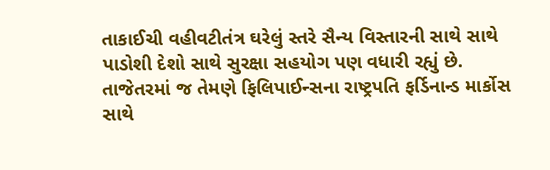તાકાઈચી વહીવટીતંત્ર ઘરેલું સ્તરે સૈન્ય વિસ્તારની સાથે સાથે પાડોશી દેશો સાથે સુરક્ષા સહયોગ પણ વધારી રહ્યું છે. તાજેતરમાં જ તેમણે ફિલિપાઈન્સના રાષ્ટ્રપતિ ફર્ડિનાન્ડ માર્કોસ સાથે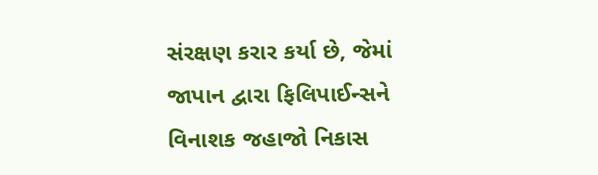સંરક્ષણ કરાર કર્યા છે, જેમાં જાપાન દ્વારા ફિલિપાઈન્સને વિનાશક જહાજો નિકાસ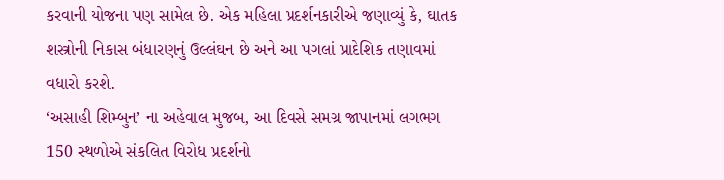કરવાની યોજના પણ સામેલ છે. એક મહિલા પ્રદર્શનકારીએ જણાવ્યું કે, ઘાતક શસ્ત્રોની નિકાસ બંધારણનું ઉલ્લંઘન છે અને આ પગલાં પ્રાદેશિક તણાવમાં વધારો કરશે.
‘અસાહી શિમ્બુન’ ના અહેવાલ મુજબ, આ દિવસે સમગ્ર જાપાનમાં લગભગ 150 સ્થળોએ સંકલિત વિરોધ પ્રદર્શનો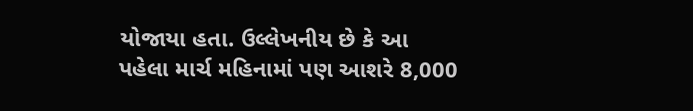યોજાયા હતા. ઉલ્લેખનીય છે કે આ પહેલા માર્ચ મહિનામાં પણ આશરે 8,000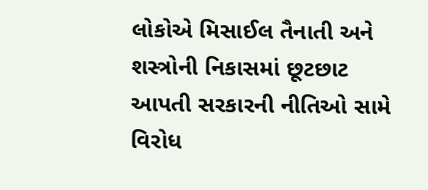લોકોએ મિસાઈલ તૈનાતી અને શસ્ત્રોની નિકાસમાં છૂટછાટ આપતી સરકારની નીતિઓ સામે વિરોધ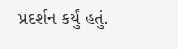પ્રદર્શન કર્યું હતું.